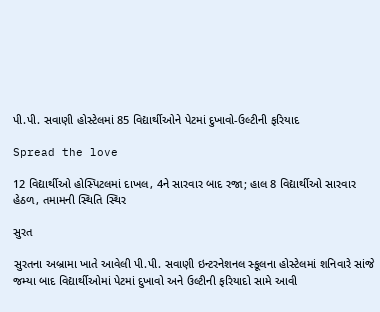પી.પી. સવાણી હોસ્ટેલમાં 85 વિદ્યાર્થીઓને પેટમાં દુખાવો-ઉલ્ટીની ફરિયાદ

Spread the love

12 વિદ્યાર્થીઓ હોસ્પિટલમાં દાખલ, 4ને સારવાર બાદ રજા; હાલ 8 વિદ્યાર્થીઓ સારવાર હેઠળ, તમામની સ્થિતિ સ્થિર

સુરત

સુરતના અબ્રામા ખાતે આવેલી પી.પી. સવાણી ઇન્ટરનેશનલ સ્કૂલના હોસ્ટેલમાં શનિવારે સાંજે જમ્યા બાદ વિદ્યાર્થીઓમાં પેટમાં દુખાવો અને ઉલ્ટીની ફરિયાદો સામે આવી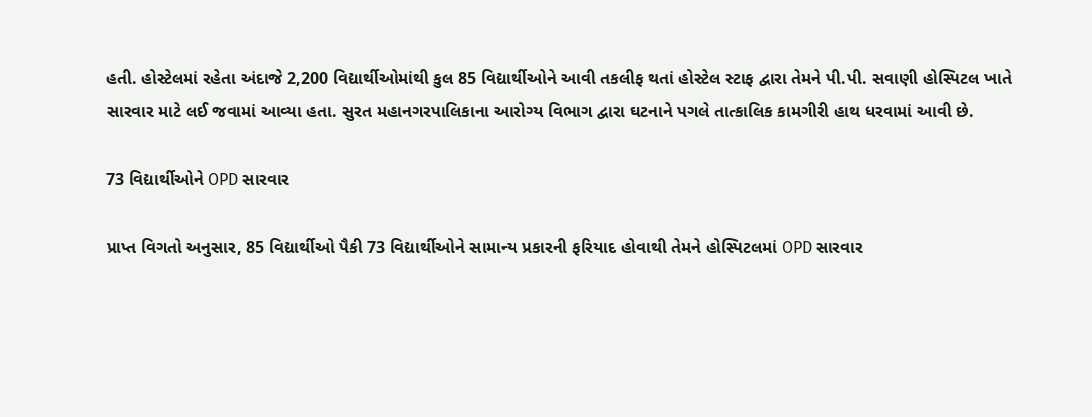હતી. હોસ્ટેલમાં રહેતા અંદાજે 2,200 વિદ્યાર્થીઓમાંથી કુલ 85 વિદ્યાર્થીઓને આવી તકલીફ થતાં હોસ્ટેલ સ્ટાફ દ્વારા તેમને પી.પી. સવાણી હોસ્પિટલ ખાતે સારવાર માટે લઈ જવામાં આવ્યા હતા. સુરત મહાનગરપાલિકાના આરોગ્ય વિભાગ દ્વારા ઘટનાને પગલે તાત્કાલિક કામગીરી હાથ ધરવામાં આવી છે.

73 વિદ્યાર્થીઓને OPD સારવાર

પ્રાપ્ત વિગતો અનુસાર, 85 વિદ્યાર્થીઓ પૈકી 73 વિદ્યાર્થીઓને સામાન્ય પ્રકારની ફરિયાદ હોવાથી તેમને હોસ્પિટલમાં OPD સારવાર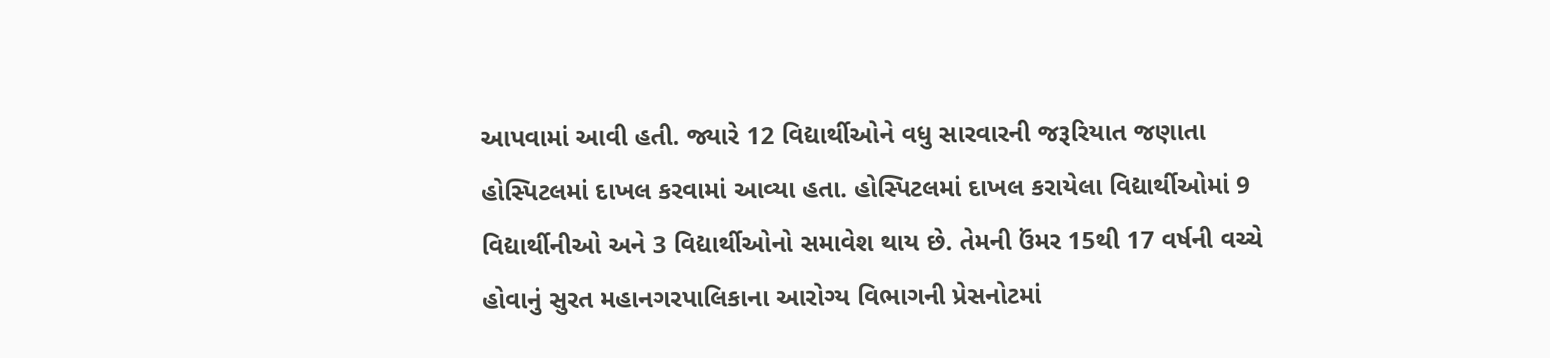આપવામાં આવી હતી. જ્યારે 12 વિદ્યાર્થીઓને વધુ સારવારની જરૂરિયાત જણાતા હોસ્પિટલમાં દાખલ કરવામાં આવ્યા હતા. હોસ્પિટલમાં દાખલ કરાયેલા વિદ્યાર્થીઓમાં 9 વિદ્યાર્થીનીઓ અને 3 વિદ્યાર્થીઓનો સમાવેશ થાય છે. તેમની ઉંમર 15થી 17 વર્ષની વચ્ચે હોવાનું સુરત મહાનગરપાલિકાના આરોગ્ય વિભાગની પ્રેસનોટમાં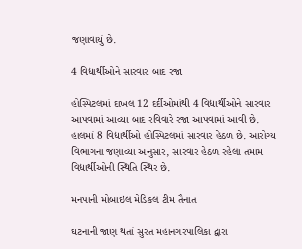જણાવાયું છે.

4 વિદ્યાર્થીઓને સારવાર બાદ રજા

હોસ્પિટલમાં દાખલ 12 દર્દીઓમાંથી 4 વિદ્યાર્થીઓને સારવાર આપવામાં આવ્યા બાદ રવિવારે રજા આપવામાં આવી છે. હાલમાં 8 વિદ્યાર્થીઓ હોસ્પિટલમાં સારવાર હેઠળ છે. આરોગ્ય વિભાગના જણાવ્યા અનુસાર, સારવાર હેઠળ રહેલા તમામ વિદ્યાર્થીઓની સ્થિતિ સ્થિર છે.

મનપાની મોબાઇલ મેડિકલ ટીમ તૈનાત

ઘટનાની જાણ થતાં સુરત મહાનગરપાલિકા દ્વારા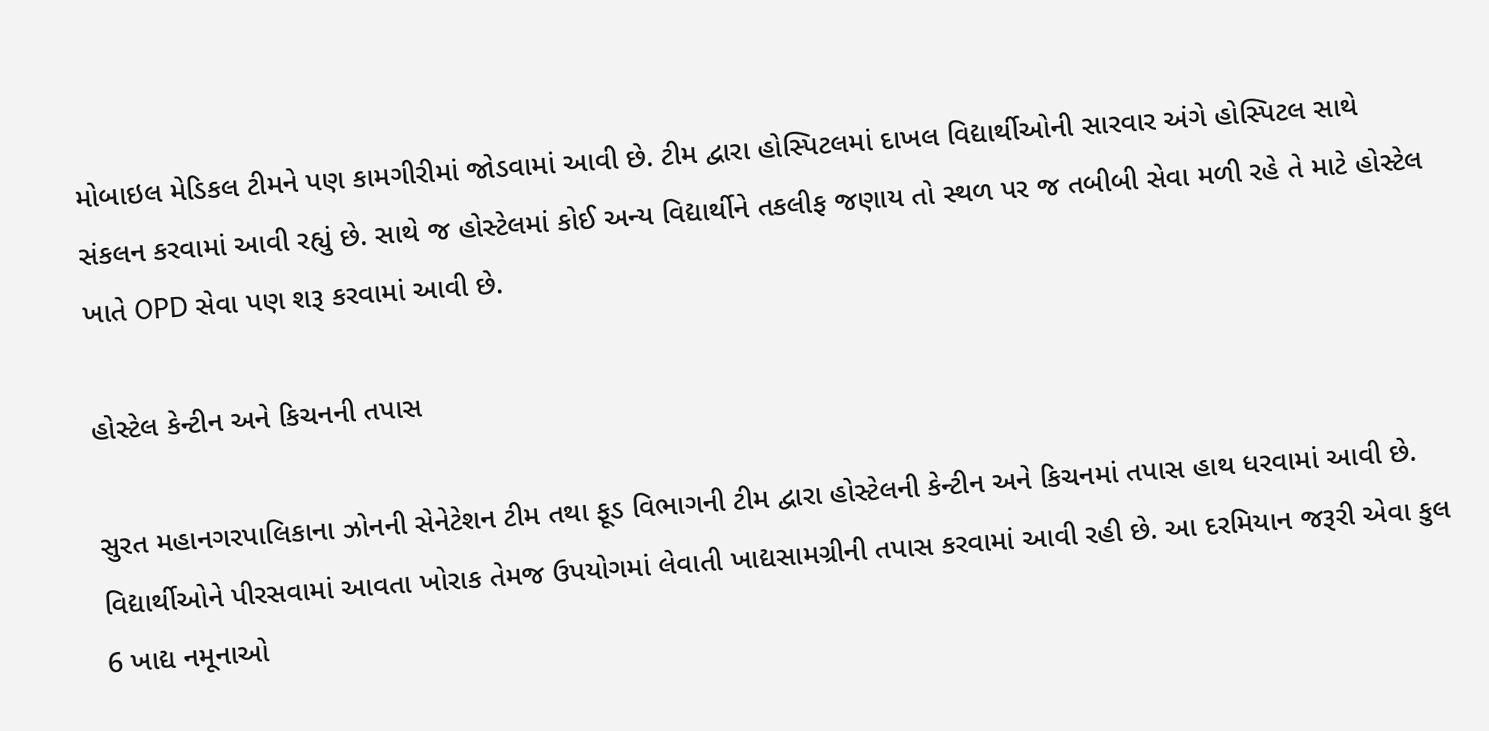મોબાઇલ મેડિકલ ટીમને પણ કામગીરીમાં જોડવામાં આવી છે. ટીમ દ્વારા હોસ્પિટલમાં દાખલ વિદ્યાર્થીઓની સારવાર અંગે હોસ્પિટલ સાથે સંકલન કરવામાં આવી રહ્યું છે. સાથે જ હોસ્ટેલમાં કોઈ અન્ય વિદ્યાર્થીને તકલીફ જણાય તો સ્થળ પર જ તબીબી સેવા મળી રહે તે માટે હોસ્ટેલ ખાતે OPD સેવા પણ શરૂ કરવામાં આવી છે.

હોસ્ટેલ કેન્ટીન અને કિચનની તપાસ

સુરત મહાનગરપાલિકાના ઝોનની સેનેટેશન ટીમ તથા ફૂડ વિભાગની ટીમ દ્વારા હોસ્ટેલની કેન્ટીન અને કિચનમાં તપાસ હાથ ધરવામાં આવી છે. વિદ્યાર્થીઓને પીરસવામાં આવતા ખોરાક તેમજ ઉપયોગમાં લેવાતી ખાદ્યસામગ્રીની તપાસ કરવામાં આવી રહી છે. આ દરમિયાન જરૂરી એવા કુલ 6 ખાદ્ય નમૂનાઓ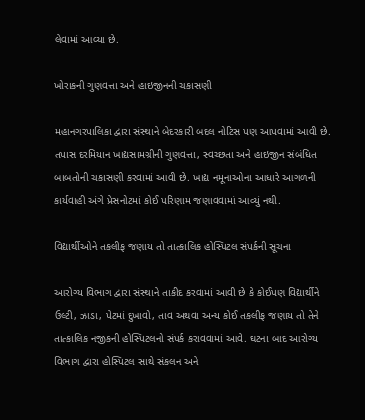લેવામાં આવ્યા છે.

ખોરાકની ગુણવત્તા અને હાઇજીનની ચકાસણી

મહાનગરપાલિકા દ્વારા સંસ્થાને બેદરકારી બદલ નોટિસ પણ આપવામાં આવી છે. તપાસ દરમિયાન ખાદ્યસામગ્રીની ગુણવત્તા, સ્વચ્છતા અને હાઇજીન સંબંધિત બાબતોની ચકાસણી કરવામાં આવી છે. ખાદ્ય નમૂનાઓના આધારે આગળની કાર્યવાહી અંગે પ્રેસનોટમાં કોઈ પરિણામ જણાવવામાં આવ્યું નથી.

વિદ્યાર્થીઓને તકલીફ જણાય તો તાત્કાલિક હોસ્પિટલ સંપર્કની સૂચના

આરોગ્ય વિભાગ દ્વારા સંસ્થાને તાકીદ કરવામાં આવી છે કે કોઈપણ વિદ્યાર્થીને ઉલ્ટી, ઝાડા, પેટમાં દુખાવો, તાવ અથવા અન્ય કોઈ તકલીફ જણાય તો તેને તાત્કાલિક નજીકની હોસ્પિટલનો સંપર્ક કરાવવામાં આવે. ઘટના બાદ આરોગ્ય વિભાગ દ્વારા હોસ્પિટલ સાથે સંકલન અને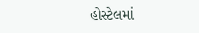હોસ્ટેલમાં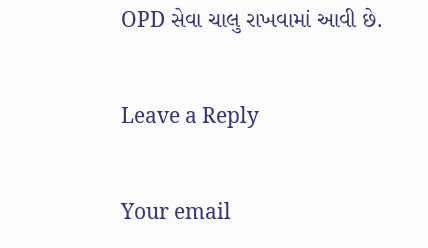OPD સેવા ચાલુ રાખવામાં આવી છે.

Leave a Reply

Your email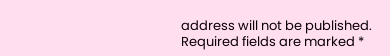address will not be published. Required fields are marked *